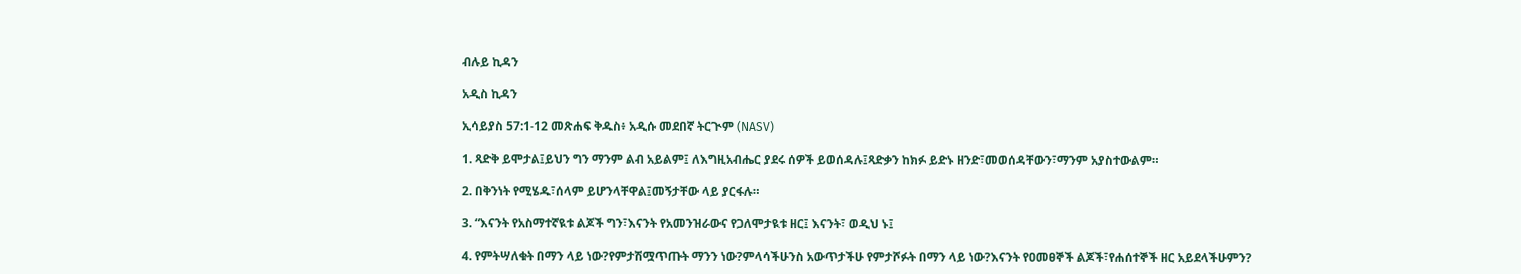ብሉይ ኪዳን

አዲስ ኪዳን

ኢሳይያስ 57:1-12 መጽሐፍ ቅዱስ፥ አዲሱ መደበኛ ትርጒም (NASV)

1. ጻድቅ ይሞታል፤ይህን ግን ማንም ልብ አይልም፤ ለእግዚአብሔር ያደሩ ሰዎች ይወሰዳሉ፤ጻድቃን ከክፉ ይድኑ ዘንድ፣መወሰዳቸውን፣ማንም አያስተውልም።

2. በቅንነት የሚሄዱ፣ሰላም ይሆንላቸዋል፤መኝታቸው ላይ ያርፋሉ።

3. “እናንት የአስማተኛዪቱ ልጆች ግን፣እናንት የአመንዝራውና የጋለሞታዪቱ ዘር፤ እናንት፣ ወዲህ ኑ፤

4. የምትሣለቁት በማን ላይ ነው?የምታሽሟጥጡት ማንን ነው?ምላሳችሁንስ አውጥታችሁ የምታሾፉት በማን ላይ ነው?እናንት የዐመፀኞች ልጆች፣የሐሰተኞች ዘር አይደላችሁምን?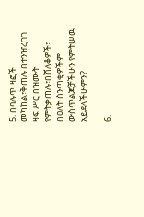5. በባሉጥ ዛፎች መካከል፣ቅጠሉ በተንዠረገገ ዛፍ ሥር በዝሙት የምትቃጠሉ፣በሸለቆዎች፣ በዐለት ስንጣቂዎችም ውስጥልጆቻችሁን የምትሠዉ አይደላችሁምን?

6.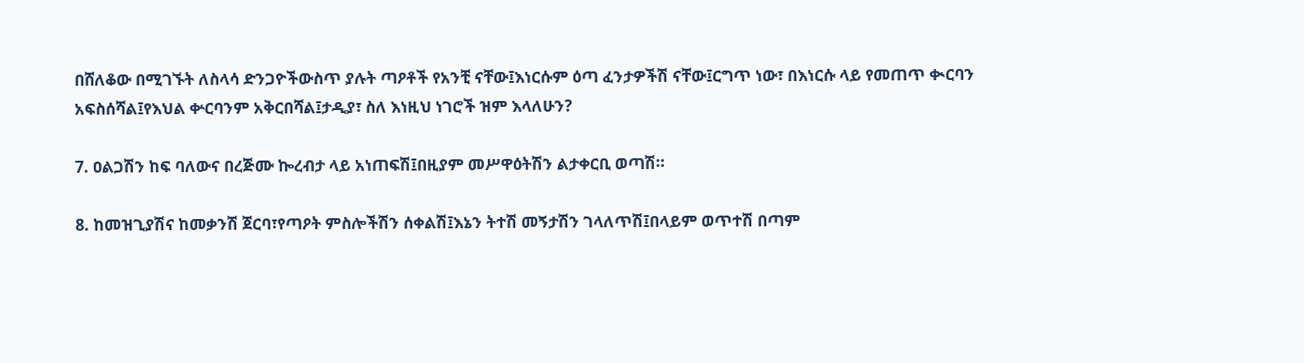በሸለቆው በሚገኙት ለስላሳ ድንጋዮችውስጥ ያሉት ጣዖቶች የአንቺ ናቸው፤እነርሱም ዕጣ ፈንታዎችሽ ናቸው፤ርግጥ ነው፣ በእነርሱ ላይ የመጠጥ ቊርባን አፍስሰሻል፤የእህል ቍርባንም አቅርበሻል፤ታዲያ፣ ስለ እነዚህ ነገሮች ዝም እላለሁን?

7. ዐልጋሽን ከፍ ባለውና በረጅሙ ኰረብታ ላይ አነጠፍሽ፤በዚያም መሥዋዕትሽን ልታቀርቢ ወጣሽ።

8. ከመዝጊያሽና ከመቃንሽ ጀርባ፣የጣዖት ምስሎችሽን ሰቀልሽ፤እኔን ትተሽ መኝታሽን ገላለጥሽ፤በላይም ወጥተሽ በጣም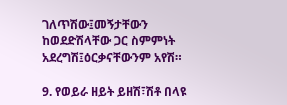ገለጥሽው፤መኝታቸውን ከወደድሽላቸው ጋር ስምምነት አደረግሽ፤ዕርቃናቸውንም አየሽ።

9. የወይራ ዘይት ይዘሽ፣ሽቶ በላዩ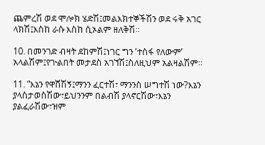ጨምረሽ ወደ ሞሎክ ሄድሽ፤መልእክተኞችሽን ወደ ሩቅ አገር ላክሽ፤እስከ ራሱ እስከ ሲኦልም ዘለቅሽ።

10. በመንገድ ብዛት ደከምሽ፤ነገር ግን ‘ተስፋ የለውም’ አላልሽም፤የጒልበት መታደስ አገኘሽ፤ስለዚህም አልዛልሽም።

11. “እኔን የዋሸሽኝ፤ማንን ፈርተሽ፣ ማንንስ ሠግተሽ ነው?እኔን ያላስታወስሽው፣ይህንንም በልብሽ ያላኖርሽው፣እኔን ያልፈራሽው፣ዝም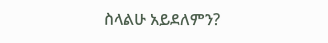ስላልሁ አይደለምን?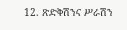12. ጽድቅሽንና ሥራሽን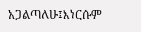አጋልጣለሁ፤እነርሱም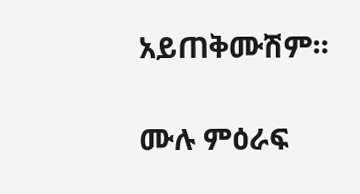አይጠቅሙሽም።

ሙሉ ምዕራፍ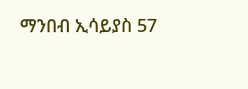ማንበብ ኢሳይያስ 57